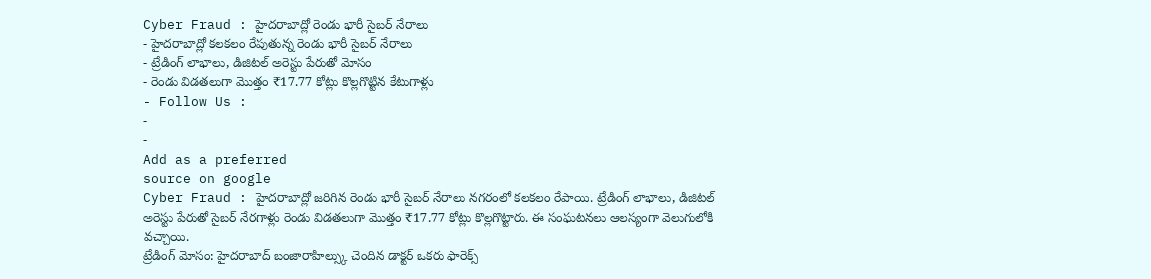Cyber Fraud : హైదరాబాద్లో రెండు భారీ సైబర్ నేరాలు
- హైదరాబాద్లో కలకలం రేపుతున్న రెండు భారీ సైబర్ నేరాలు
- ట్రేడింగ్ లాభాలు, డిజిటల్ అరెస్టు పేరుతో మోసం
- రెండు విడతలుగా మొత్తం ₹17.77 కోట్లు కొల్లగొట్టిన కేటుగాళ్లు
- Follow Us :
-
-
Add as a preferred
source on google
Cyber Fraud : హైదరాబాద్లో జరిగిన రెండు భారీ సైబర్ నేరాలు నగరంలో కలకలం రేపాయి. ట్రేడింగ్ లాభాలు, డిజిటల్ అరెస్టు పేరుతో సైబర్ నేరగాళ్లు రెండు విడతలుగా మొత్తం ₹17.77 కోట్లు కొల్లగొట్టారు. ఈ సంఘటనలు ఆలస్యంగా వెలుగులోకి వచ్చాయి.
ట్రేడింగ్ మోసం: హైదరాబాద్ బంజారాహిల్స్కు చెందిన డాక్టర్ ఒకరు ఫారెక్స్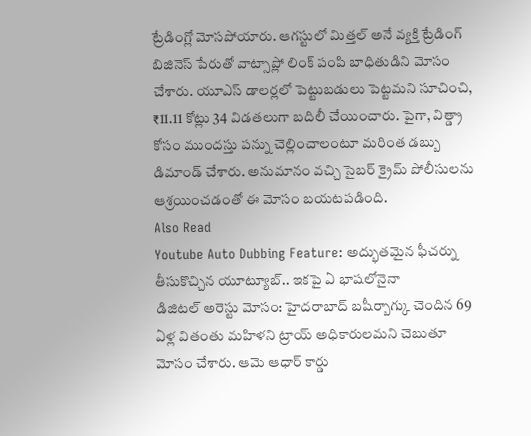ట్రేడింగ్లో మోసపోయారు. ఆగస్టులో మిత్తల్ అనే వ్యక్తి ట్రేడింగ్ బిజినెస్ పేరుతో వాట్సాప్లో లింక్ పంపి బాధితుడిని మోసం చేశారు. యూఎస్ డాలర్లలో పెట్టుబడులు పెట్టమని సూచించి, ₹11.11 కోట్లు 34 విడతలుగా బదిలీ చేయించారు. పైగా, విత్డ్రా కోసం ముందస్తు పన్ను చెల్లించాలంటూ మరింత డబ్బు డిమాండ్ చేశారు. అనుమానం వచ్చి సైబర్ క్రైమ్ పోలీసులను ఆశ్రయించడంతో ఈ మోసం బయటపడింది.
Also Read
Youtube Auto Dubbing Feature: అద్భుతమైన ఫీచర్ను తీసుకొచ్చిన యూట్యూబ్.. ఇకపై ఏ భాషలోనైనా
డిజిటల్ అరెస్టు మోసం: హైదరాబాద్ బషీర్బాగ్కు చెందిన 69 ఏళ్ల వితంతు మహిళని ట్రాయ్ అధికారులమని చెబుతూ మోసం చేశారు. ఆమె ఆధార్ కార్డు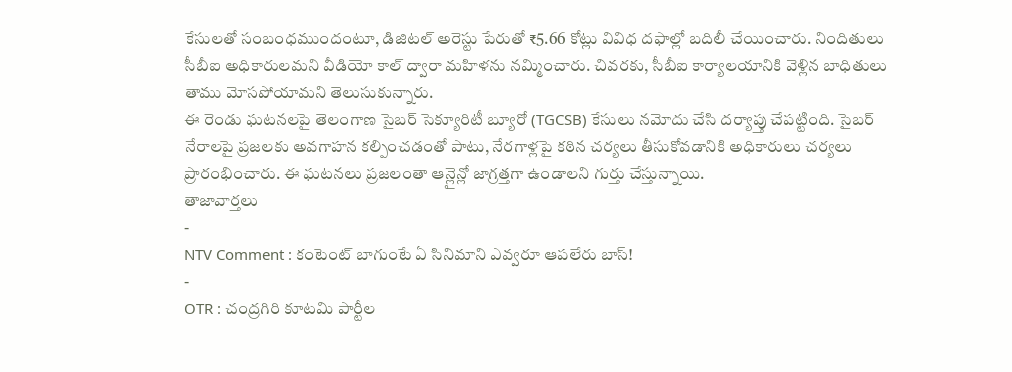కేసులతో సంబంధముందంటూ, డిజిటల్ అరెస్టు పేరుతో ₹5.66 కోట్లు వివిధ దఫాల్లో బదిలీ చేయించారు. నిందితులు సీబీఐ అధికారులమని వీడియో కాల్ ద్వారా మహిళను నమ్మించారు. చివరకు, సీబీఐ కార్యాలయానికి వెళ్లిన బాధితులు తాము మోసపోయామని తెలుసుకున్నారు.
ఈ రెండు ఘటనలపై తెలంగాణ సైబర్ సెక్యూరిటీ బ్యూరో (TGCSB) కేసులు నమోదు చేసి దర్యాప్తు చేపట్టింది. సైబర్ నేరాలపై ప్రజలకు అవగాహన కల్పించడంతో పాటు, నేరగాళ్లపై కఠిన చర్యలు తీసుకోవడానికి అధికారులు చర్యలు ప్రారంభించారు. ఈ ఘటనలు ప్రజలంతా ఆన్లైన్లో జాగ్రత్తగా ఉండాలని గుర్తు చేస్తున్నాయి.
తాజావార్తలు
-
NTV Comment : కంటెంట్ బాగుంటే ఏ సినిమాని ఎవ్వరూ ఆపలేరు బాస్!
-
OTR : చంద్రగిరి కూటమి పార్టీల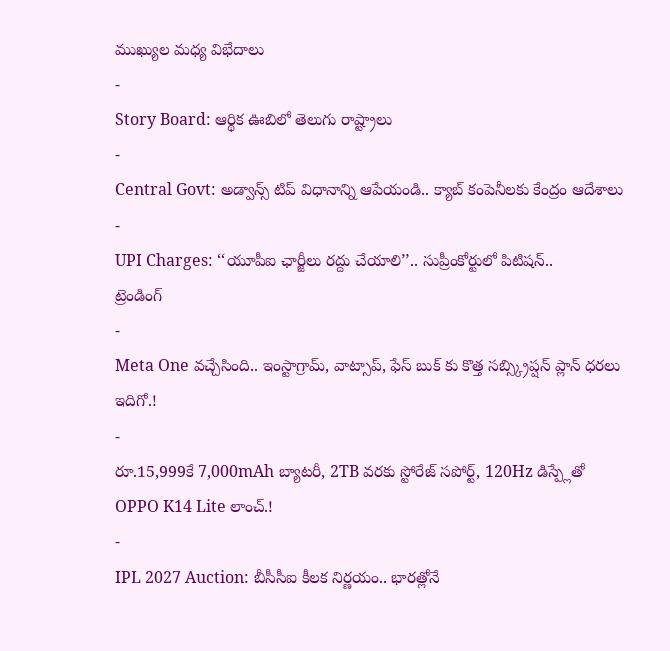ముఖ్యుల మధ్య విభేదాలు
-
Story Board: ఆర్థిక ఊబిలో తెలుగు రాష్ట్రాలు
-
Central Govt: అడ్వాన్స్ టిప్ విధానాన్ని ఆపేయండి.. క్యాబ్ కంపెనీలకు కేంద్రం ఆదేశాలు
-
UPI Charges: ‘‘యూపీఐ ఛార్జీలు రద్దు చేయాలి’’.. సుప్రీంకోర్టులో పిటిషన్..
ట్రెండింగ్
-
Meta One వచ్చేసింది.. ఇంస్టాగ్రామ్, వాట్సాప్, ఫేస్ బుక్ కు కొత్త సబ్స్క్రిప్షన్ ప్లాన్ ధరలు ఇదిగో.!
-
రూ.15,999కే 7,000mAh బ్యాటరీ, 2TB వరకు స్టోరేజ్ సపోర్ట్, 120Hz డిస్ప్లేతో OPPO K14 Lite లాంచ్.!
-
IPL 2027 Auction: బీసీసీఐ కీలక నిర్ణయం.. భారత్లోనే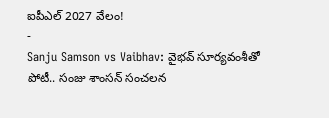ఐపీఎల్ 2027 వేలం!
-
Sanju Samson vs Vaibhav: వైభవ్ సూర్యవంశీతో పోటీ.. సంజు శాంసన్ సంచలన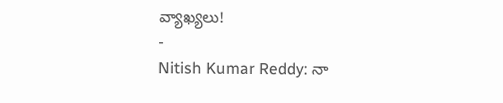వ్యాఖ్యలు!
-
Nitish Kumar Reddy: నా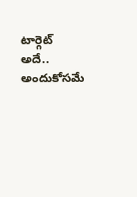టార్గెట్ అదే.. అందుకోసమే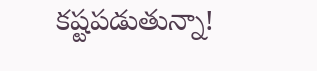కష్టపడుతున్నా!